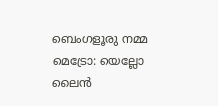ബെംഗളൂരു നമ്മ മെട്രോ: യെല്ലോ ലൈൻ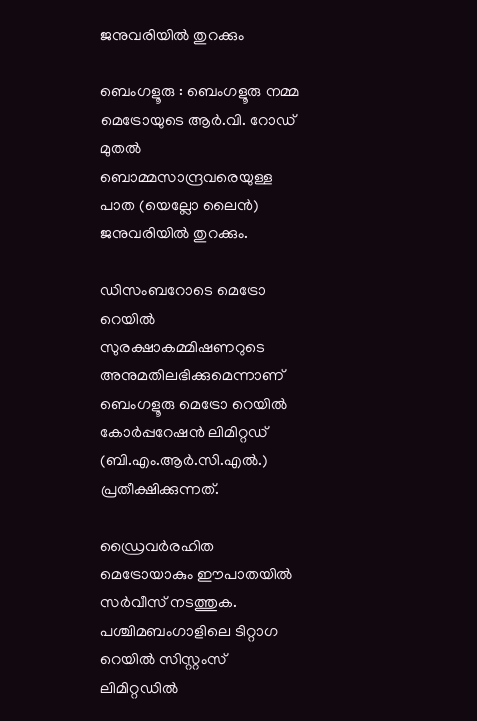ജനുവരിയിൽ തുറക്കും

ബെംഗളൂരു : ബെംഗളൂരു നമ്മ മെട്രോയുടെ ആർ.വി. റോഡ് മുതൽ ബൊമ്മസാന്ദ്രവരെയുള്ള പാത (യെല്ലോ ലൈൻ) ജനുവരിയിൽ തുറക്കും.

ഡിസംബറോടെ മെട്രോ റെയിൽ സുരക്ഷാകമ്മിഷണറുടെ അനുമതിലഭിക്കുമെന്നാണ് ബെംഗളൂരു മെട്രോ റെയിൽ കോർപ്പറേഷൻ ലിമിറ്റഡ് (ബി.എം.ആർ.സി.എൽ.) പ്രതീക്ഷിക്കുന്നത്.

ഡ്രൈവർരഹിത മെട്രോയാകും ഈപാതയിൽ സർവീസ് നടത്തുക. പശ്ചിമബംഗാളിലെ ടിറ്റാഗ റെയിൽ സിസ്റ്റംസ് ലിമിറ്റഡിൽ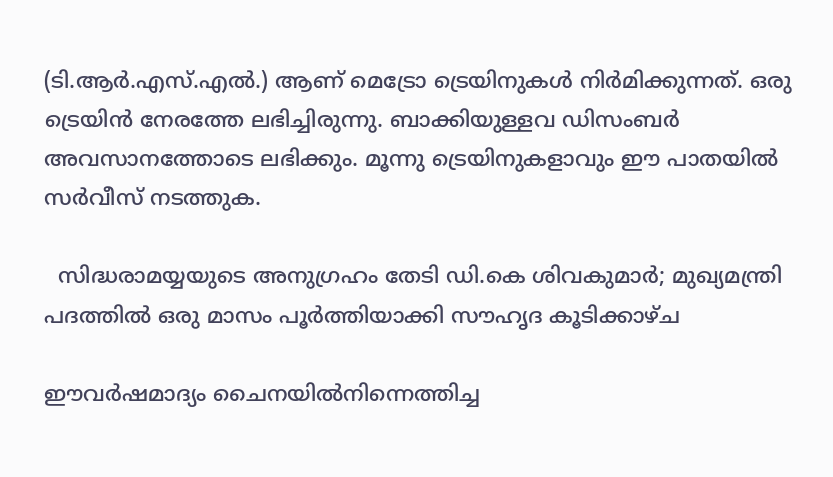(ടി.ആർ.എസ്.എൽ.) ആണ് മെട്രോ ട്രെയിനുകൾ നിർമിക്കുന്നത്. ഒരു ട്രെയിൻ നേരത്തേ ലഭിച്ചിരുന്നു. ബാക്കിയുള്ളവ ഡിസംബർ അവസാനത്തോടെ ലഭിക്കും. മൂന്നു ട്രെയിനുകളാവും ഈ പാതയിൽ സർവീസ് നടത്തുക.

  സിദ്ധരാമയ്യയുടെ അനുഗ്രഹം തേടി ഡി.കെ ശിവകുമാർ; മുഖ്യമന്ത്രി പദത്തിൽ ഒരു മാസം പൂർത്തിയാക്കി സൗഹൃദ കൂടിക്കാഴ്ച

ഈവർഷമാദ്യം ചൈനയിൽനിന്നെത്തിച്ച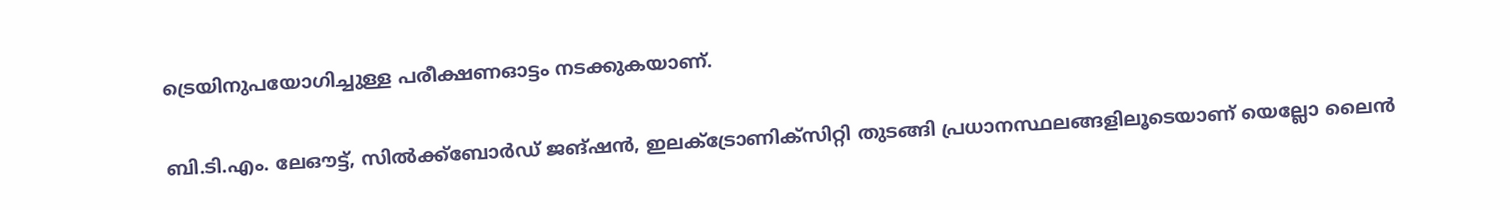ട്രെയിനുപയോഗിച്ചുള്ള പരീക്ഷണഓട്ടം നടക്കുകയാണ്.

ബി.ടി.എം. ലേഔട്ട്, സിൽക്ക്‌ബോർഡ് ജങ്ഷൻ, ഇലക്ട്രോണിക്‌സിറ്റി തുടങ്ങി പ്രധാനസ്ഥലങ്ങളിലൂടെയാണ് യെല്ലോ ലൈൻ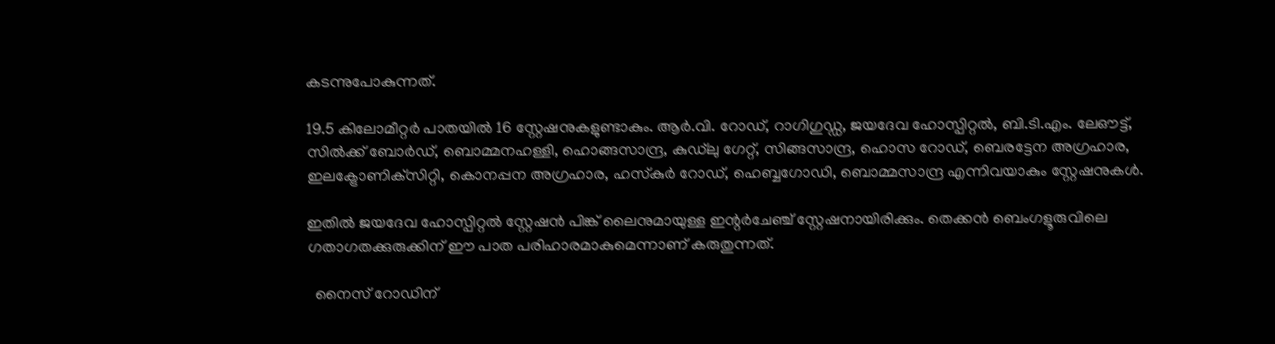കടന്നുപോകുന്നത്.

19.5 കിലോമീറ്റർ പാതയിൽ 16 സ്റ്റേഷനുകളുണ്ടാകും. ആർ.വി. റോഡ്, റാഗിഗുഡ്ഡ, ജയദേവ ഹോസ്പിറ്റൽ, ബി.ടി.എം. ലേഔട്ട്, സിൽക്ക് ബോർഡ്, ബൊമ്മനഹള്ളി, ഹൊങ്ങസാന്ദ്ര, കുഡ്‌ലു ഗേറ്റ്, സിങ്ങസാന്ദ്ര, ഹൊസ റോഡ്, ബെരട്ടേന അഗ്രഹാര, ഇലക്ട്രോണിക്‌സിറ്റി, കൊനപ്പന അഗ്രഹാര, ഹസ്‌കുർ റോഡ്, ഹെബ്ബഗോഡി, ബൊമ്മസാന്ദ്ര എന്നിവയാകും സ്റ്റേഷനുകൾ.

ഇതിൽ ജയദേവ ഹോസ്പിറ്റൽ സ്റ്റേഷൻ പിങ്ക് ലൈനുമായുള്ള ഇന്റർചേഞ്ച് സ്റ്റേഷനായിരിക്കും. തെക്കൻ ബെംഗളൂരുവിലെ ഗതാഗതക്കുരുക്കിന് ഈ പാത പരിഹാരമാകുമെന്നാണ് കരുതുന്നത്.

  നൈസ് റോഡിന്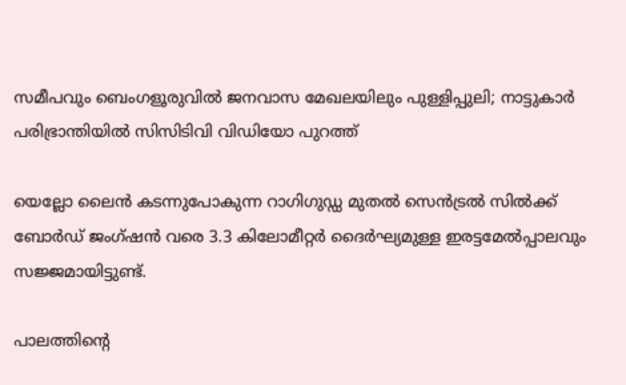സമീപവും ബെംഗളൂരുവിൽ ജനവാസ മേഖലയിലും പുള്ളിപ്പുലി; നാട്ടുകാർ പരിഭ്രാന്തിയിൽ സിസിടിവി വിഡിയോ പുറത്ത്

യെല്ലോ ലൈൻ കടന്നുപോകുന്ന റാഗിഗുഡ്ഡ മുതൽ സെൻട്രൽ സിൽക്ക് ബോർഡ് ജംഗ്ഷൻ വരെ 3.3 കിലോമീറ്റർ ദൈർഘ്യമുള്ള ഇരട്ടമേൽപ്പാലവും സജ്ജമായിട്ടുണ്ട്.

പാലത്തിന്റെ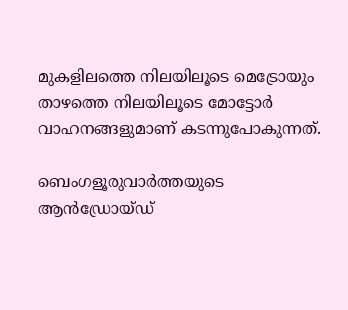മുകളിലത്തെ നിലയിലൂടെ മെട്രോയും താഴത്തെ നിലയിലൂടെ മോട്ടോർ വാഹനങ്ങളുമാണ് കടന്നുപോകുന്നത്.

ബെംഗളൂരുവാർത്തയുടെ ആൻഡ്രോയ്ഡ്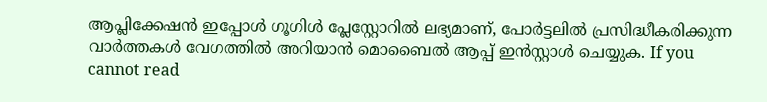ആപ്ലിക്കേഷൻ ഇപ്പോൾ ഗൂഗിൾ പ്ലേസ്റ്റോറിൽ ലഭ്യമാണ്, പോർട്ടലിൽ പ്രസിദ്ധീകരിക്കുന്ന വാർത്തകൾ വേഗത്തിൽ അറിയാൻ മൊബൈൽ ആപ്പ് ഇൻസ്റ്റാൾ ചെയ്യുക. If you cannot read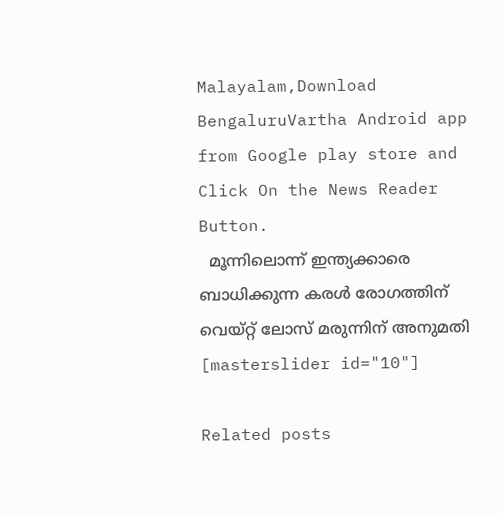Malayalam,Download BengaluruVartha Android app from Google play store and Click On the News Reader Button.
  മൂന്നിലൊന്ന് ഇന്ത്യക്കാരെ ബാധിക്കുന്ന കരൾ രോഗത്തിന് വെയ്റ്റ് ലോസ് മരുന്നിന് അനുമതി
[masterslider id="10"]

Related posts